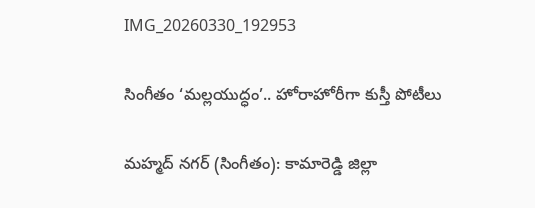IMG_20260330_192953

సింగీతం ‘మల్లయుద్ధం’.. హోరాహోరీగా కుస్తీ పోటీలు

మహ్మద్ నగర్ (సింగీతం): కామారెడ్డి జిల్లా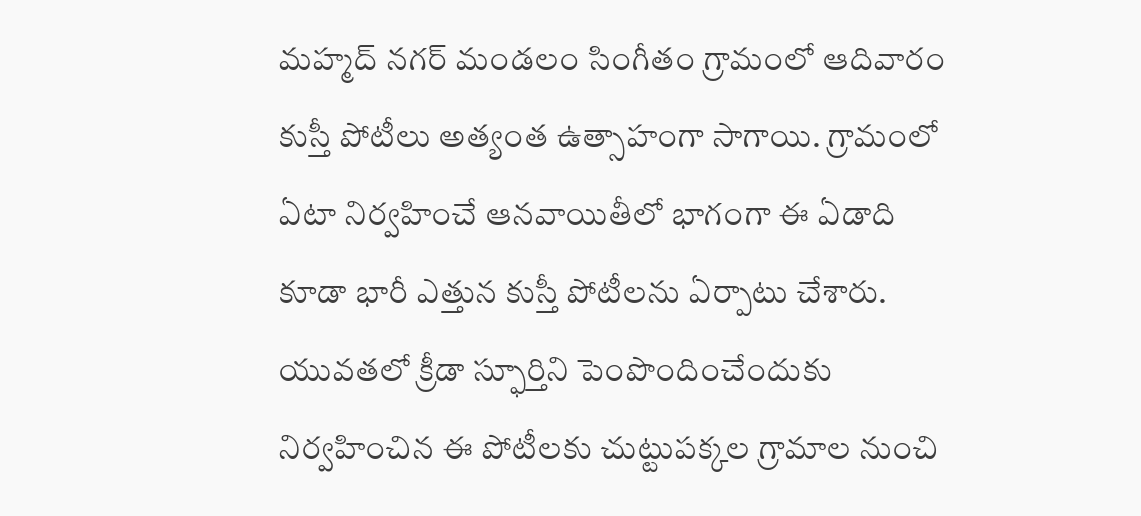మహ్మద్ నగర్ మండలం సింగీతం గ్రామంలో ఆదివారం కుస్తీ పోటీలు అత్యంత ఉత్సాహంగా సాగాయి. గ్రామంలో ఏటా నిర్వహించే ఆనవాయితీలో భాగంగా ఈ ఏడాది కూడా భారీ ఎత్తున కుస్తీ పోటీలను ఏర్పాటు చేశారు. యువతలో క్రీడా స్ఫూర్తిని పెంపొందించేందుకు నిర్వహించిన ఈ పోటీలకు చుట్టుపక్కల గ్రామాల నుంచి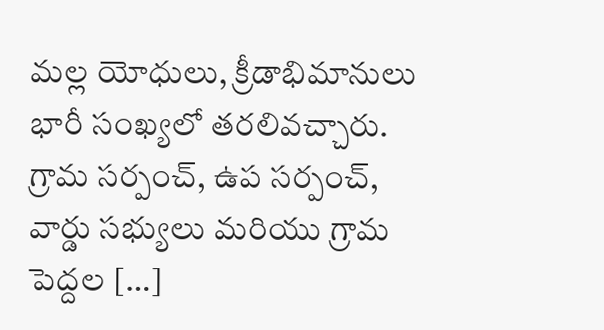మల్ల యోధులు, క్రీడాభిమానులు భారీ సంఖ్యలో తరలివచ్చారు. గ్రామ సర్పంచ్, ఉప సర్పంచ్, వార్డు సభ్యులు మరియు గ్రామ పెద్దల […]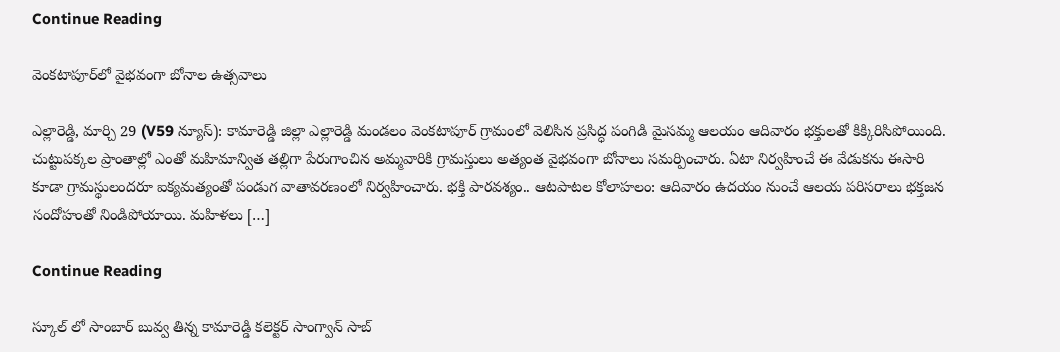Continue Reading

వెంకటాపూర్‌లో వైభవంగా బోనాల ఉత్సవాలు

ఎల్లారెడ్డి, మార్చి 29 (V59 న్యూస్): కామారెడ్డి జిల్లా ఎల్లారెడ్డి మండలం వెంకటాపూర్ గ్రామంలో వెలిసిన ప్రసిద్ధ పంగిడి మైసమ్మ ఆలయం ఆదివారం భక్తులతో కిక్కిరిసిపోయింది. చుట్టుపక్కల ప్రాంతాల్లో ఎంతో మహిమాన్విత తల్లిగా పేరుగాంచిన అమ్మవారికి గ్రామస్తులు అత్యంత వైభవంగా బోనాలు సమర్పించారు. ఏటా నిర్వహించే ఈ వేడుకను ఈసారి కూడా గ్రామస్థులందరూ ఐక్యమత్యంతో పండుగ వాతావరణంలో నిర్వహించారు. భక్తి పారవశ్యం.. ఆటపాటల కోలాహలం: ఆదివారం ఉదయం నుంచే ఆలయ పరిసరాలు భక్తజన సందోహంతో నిండిపోయాయి. మహిళలు […]

Continue Reading

స్కూల్ లో సాంబార్ బువ్వ తిన్న కామారెడ్డి కలెక్టర్ సాంగ్వాన్ సాబ్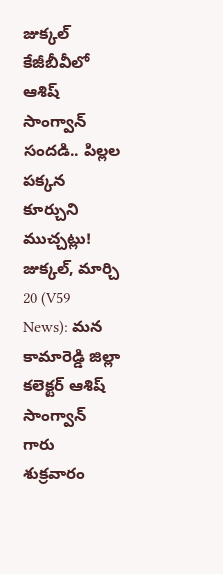జుక్కల్ కేజీబీవీలో ఆశిష్ సాంగ్వాన్ సందడి.. పిల్లల పక్కన కూర్చుని ముచ్చట్లు! జుక్కల్, మార్చి 20 (V59 News): మన కామారెడ్డి జిల్లా కలెక్టర్ ఆశిష్ సాంగ్వాన్ గారు శుక్రవారం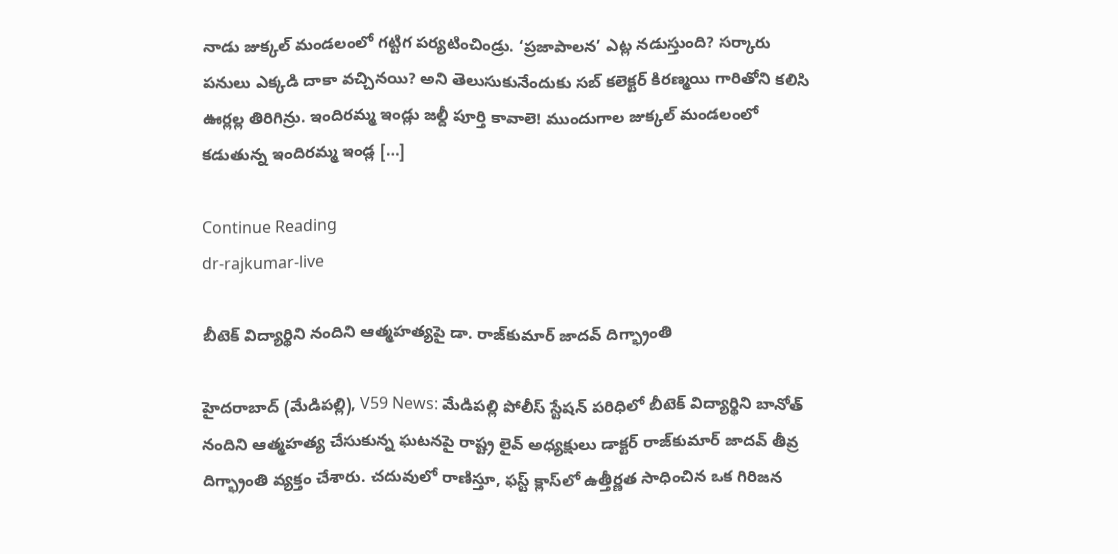నాడు జుక్కల్ మండలంలో గట్టిగ పర్యటించిండ్రు. ‘ప్రజాపాలన’ ఎట్ల నడుస్తుంది? సర్కారు పనులు ఎక్కడి దాకా వచ్చినయి? అని తెలుసుకునేందుకు సబ్ కలెక్టర్ కిరణ్మయి గారితోని కలిసి ఊర్లల్ల తిరిగిన్రు. ఇందిరమ్మ ఇండ్లు జల్దీ పూర్తి కావాలె! ముందుగాల జుక్కల్ మండలంలో కడుతున్న ఇందిరమ్మ ఇండ్ల […]

Continue Reading
dr-rajkumar-live

బీటెక్ విద్యార్థిని నందిని ఆత్మహత్యపై డా. రాజ్‌కుమార్ జాదవ్ దిగ్భ్రాంతి

హైదరాబాద్ (మేడిపల్లి), V59 News: మేడిపల్లి పోలీస్ స్టేషన్ పరిధిలో బీటెక్ విద్యార్థిని బానోత్ నందిని ఆత్మహత్య చేసుకున్న ఘటనపై రాష్ట్ర లైవ్ అధ్యక్షులు డాక్టర్ రాజ్‌కుమార్ జాదవ్ తీవ్ర దిగ్భ్రాంతి వ్యక్తం చేశారు. చదువులో రాణిస్తూ, ఫస్ట్ క్లాస్‌లో ఉత్తీర్ణత సాధించిన ఒక గిరిజన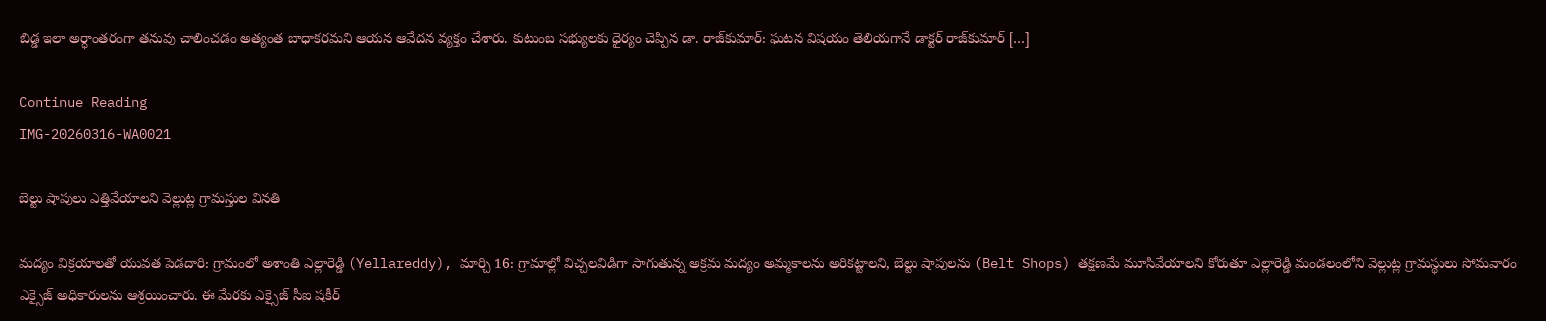బిడ్డ ఇలా అర్ధాంతరంగా తనువు చాలించడం అత్యంత బాధాకరమని ఆయన ఆవేదన వ్యక్తం చేశారు. కుటుంబ సభ్యులకు ధైర్యం చెప్పిన డా. రాజ్‌కుమార్: ఘటన విషయం తెలియగానే డాక్టర్ రాజ్‌కుమార్ […]

Continue Reading
IMG-20260316-WA0021

బెల్టు షాపులు ఎత్తివేయాలని వెల్లుట్ల గ్రామస్తుల వినతి

మద్యం విక్రయాలతో యువత పెడదారి: గ్రామంలో అశాంతి ఎల్లారెడ్డి (Yellareddy), మార్చి 16: గ్రామాల్లో విచ్చలవిడిగా సాగుతున్న అక్రమ మద్యం అమ్మకాలను అరికట్టాలని, బెల్టు షాపులను (Belt Shops) తక్షణమే మూసివేయాలని కోరుతూ ఎల్లారెడ్డి మండలంలోని వెల్లుట్ల గ్రామస్థులు సోమవారం ఎక్సైజ్ అధికారులను ఆశ్రయించారు. ఈ మేరకు ఎక్సైజ్ సీఐ షకీర్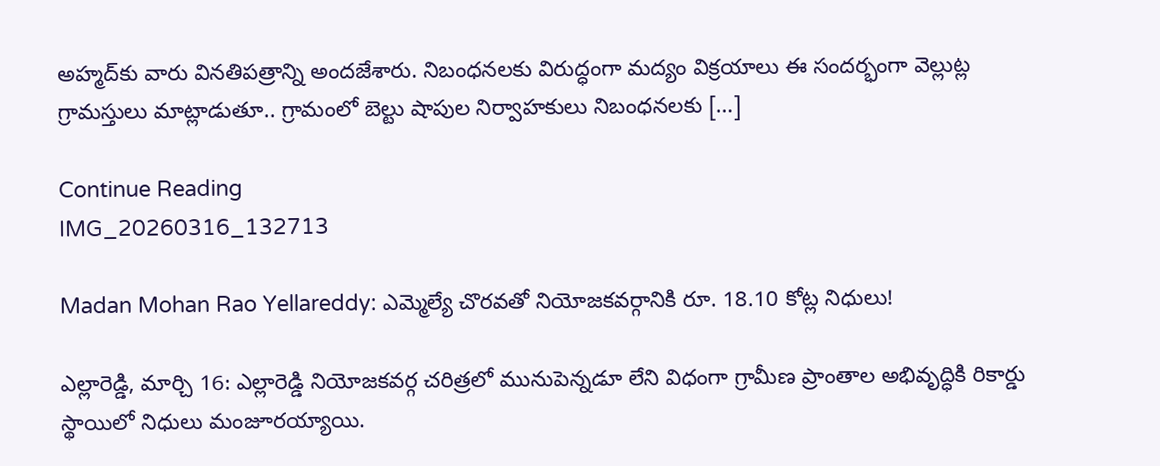అహ్మద్‌కు వారు వినతిపత్రాన్ని అందజేశారు. నిబంధనలకు విరుద్ధంగా మద్యం విక్రయాలు ఈ సందర్భంగా వెల్లుట్ల గ్రామస్తులు మాట్లాడుతూ.. గ్రామంలో బెల్టు షాపుల నిర్వాహకులు నిబంధనలకు […]

Continue Reading
IMG_20260316_132713

Madan Mohan Rao Yellareddy: ఎమ్మెల్యే చొరవతో నియోజకవర్గానికి రూ. 18.10 కోట్ల నిధులు!

ఎల్లారెడ్డి, మార్చి 16: ఎల్లారెడ్డి నియోజకవర్గ చరిత్రలో మునుపెన్నడూ లేని విధంగా గ్రామీణ ప్రాంతాల అభివృద్ధికి రికార్డు స్థాయిలో నిధులు మంజూరయ్యాయి.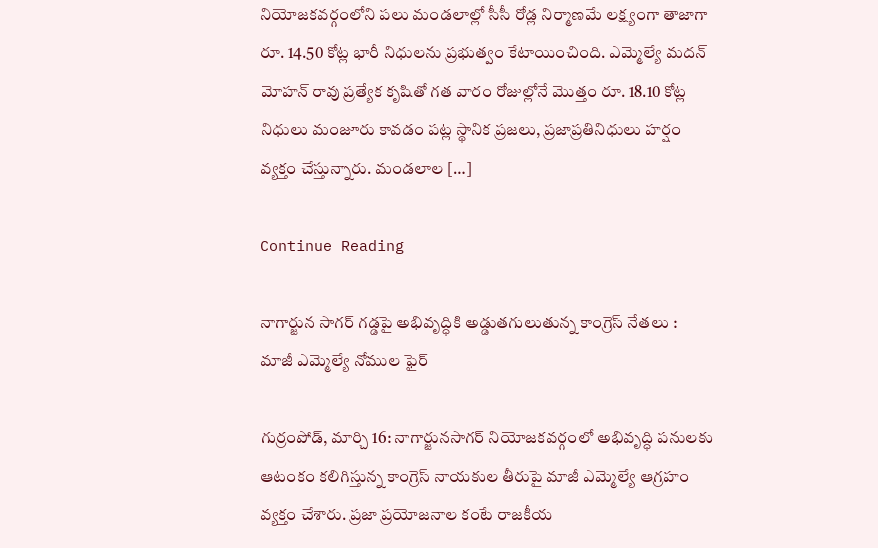నియోజకవర్గంలోని పలు మండలాల్లో సీసీ రోడ్ల నిర్మాణమే లక్ష్యంగా తాజాగా రూ. 14.50 కోట్ల భారీ నిధులను ప్రభుత్వం కేటాయించింది. ఎమ్మెల్యే మదన్ మోహన్ రావు ప్రత్యేక కృషితో గత వారం రోజుల్లోనే మొత్తం రూ. 18.10 కోట్ల నిధులు మంజూరు కావడం పట్ల స్థానిక ప్రజలు, ప్రజాప్రతినిధులు హర్షం వ్యక్తం చేస్తున్నారు. మండలాల […]

Continue Reading

నాగార్జున సాగర్ గడ్డపై అభివృద్ధికి అడ్డుతగులుతున్న కాంగ్రెస్ నేతలు : మాజీ ఎమ్మెల్యే నోముల ఫైర్

గుర్రంపోడ్, మార్చి 16: నాగార్జునసాగర్ నియోజకవర్గంలో అభివృద్ధి పనులకు ఆటంకం కలిగిస్తున్న కాంగ్రెస్ నాయకుల తీరుపై మాజీ ఎమ్మెల్యే ఆగ్రహం వ్యక్తం చేశారు. ప్రజా ప్రయోజనాల కంటే రాజకీయ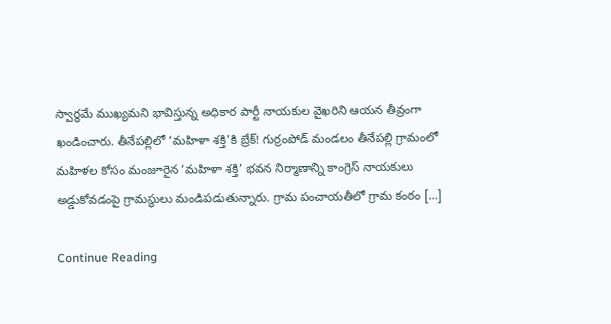స్వార్థమే ముఖ్యమని భావిస్తున్న అధికార పార్టీ నాయకుల వైఖరిని ఆయన తీవ్రంగా ఖండించారు. తీనేపల్లిలో ‘మహిళా శక్తి’కి బ్రేక్! గుర్రంపోడ్ మండలం తీనేపల్లి గ్రామంలో మహిళల కోసం మంజూరైన ‘మహిళా శక్తి’ భవన నిర్మాణాన్ని కాంగ్రెస్ నాయకులు అడ్డుకోవడంపై గ్రామస్థులు మండిపడుతున్నారు. గ్రామ పంచాయతీలో గ్రామ కంఠం […]

Continue Reading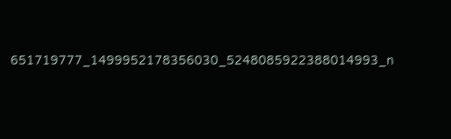651719777_1499952178356030_5248085922388014993_n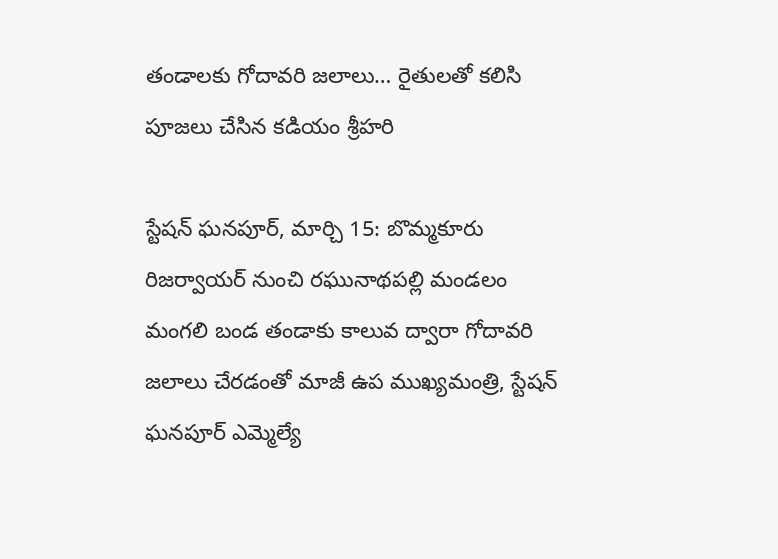తండాలకు గోదావరి జలాలు… రైతులతో కలిసి పూజలు చేసిన కడియం శ్రీహరి

స్టేషన్ ఘనపూర్, మార్చి 15: బొమ్మకూరు రిజర్వాయర్ నుంచి రఘునాథపల్లి మండలం మంగలి బండ తండాకు కాలువ ద్వారా గోదావరి జలాలు చేరడంతో మాజీ ఉప ముఖ్యమంత్రి, స్టేషన్ ఘనపూర్ ఎమ్మెల్యే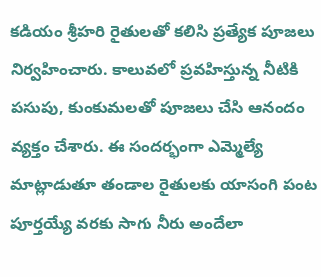కడియం శ్రీహరి రైతులతో కలిసి ప్రత్యేక పూజలు నిర్వహించారు. కాలువలో ప్రవహిస్తున్న నీటికి పసుపు, కుంకుమలతో పూజలు చేసి ఆనందం వ్యక్తం చేశారు. ఈ సందర్భంగా ఎమ్మెల్యే మాట్లాడుతూ తండాల రైతులకు యాసంగి పంట పూర్తయ్యే వరకు సాగు నీరు అందేలా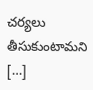చర్యలు తీసుకుంటామని […]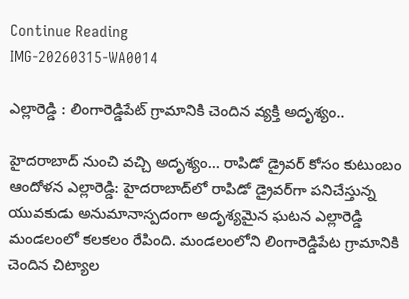Continue Reading
IMG-20260315-WA0014

ఎల్లారెడ్డి : లింగారెడ్డిపేట్ గ్రామానికి చెందిన వ్యక్తి అదృశ్యం..

హైదరాబాద్ నుంచి వచ్చి అదృశ్యం… రాపిడో డ్రైవర్ కోసం కుటుంబం ఆందోళన ఎల్లారెడ్డి: హైదరాబాద్‌లో రాపిడో డ్రైవర్‌గా పనిచేస్తున్న యువకుడు అనుమానాస్పదంగా అదృశ్యమైన ఘటన ఎల్లారెడ్డి మండలంలో కలకలం రేపింది. మండలంలోని లింగారెడ్డిపేట గ్రామానికి చెందిన చిట్యాల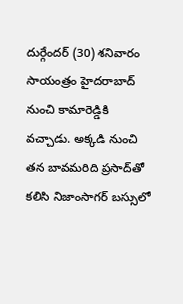దుర్గేందర్ (30) శనివారం సాయంత్రం హైదరాబాద్ నుంచి కామారెడ్డికి వచ్చాడు. అక్కడి నుంచి తన బావమరిది ప్రసాద్‌తో కలిసి నిజాంసాగర్ బస్సులో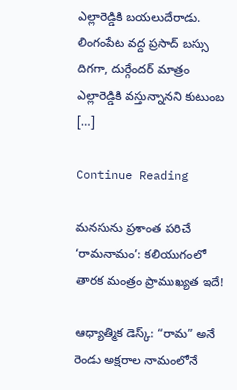ఎల్లారెడ్డికి బయలుదేరాడు. లింగంపేట వద్ద ప్రసాద్ బస్సు దిగగా, దుర్గేందర్ మాత్రం ఎల్లారెడ్డికి వస్తున్నానని కుటుంబ […]

Continue Reading

మనసును ప్రశాంత పరిచే ‘రామనామం’: కలియుగంలో తారక మంత్రం ప్రాముఖ్యత ఇదే!

ఆధ్యాత్మిక డెస్క్: “రామ” అనే రెండు అక్షరాల నామంలోనే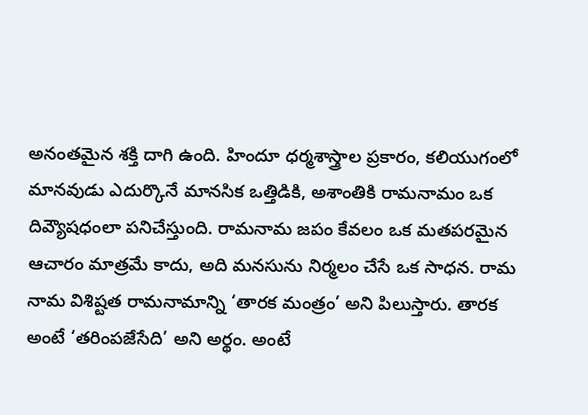అనంతమైన శక్తి దాగి ఉంది. హిందూ ధర్మశాస్త్రాల ప్రకారం, కలియుగంలో మానవుడు ఎదుర్కొనే మానసిక ఒత్తిడికి, అశాంతికి రామనామం ఒక దివ్యౌషధంలా పనిచేస్తుంది. రామనామ జపం కేవలం ఒక మతపరమైన ఆచారం మాత్రమే కాదు, అది మనసును నిర్మలం చేసే ఒక సాధన. రామ నామ విశిష్టత రామనామాన్ని ‘తారక మంత్రం’ అని పిలుస్తారు. తారక అంటే ‘తరింపజేసేది’ అని అర్థం. అంటే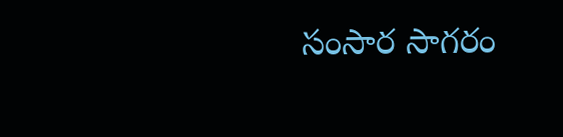సంసార సాగరం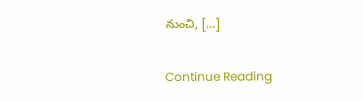నుంచి, […]

Continue Reading